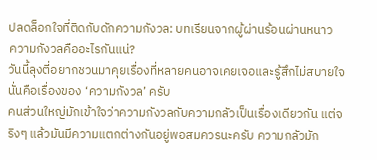ปลดล็อกใจที่ติดกับดักความกังวล: บทเรียนจากผู้ผ่านร้อนผ่านหนาว
ความกังวลคืออะไรกันแน่?
วันนี้ลุงตี่อยากชวนมาคุยเรื่องที่หลายคนอาจเคยเจอและรู้สึกไม่สบายใจ นั่นคือเรื่องของ ‘ความกังวล’ ครับ
คนส่วนใหญ่มักเข้าใจว่าความกังวลกับความกลัวเป็นเรื่องเดียวกัน แต่จริงๆ แล้วมันมีความแตกต่างกันอยู่พอสมควรนะครับ ความกลัวมัก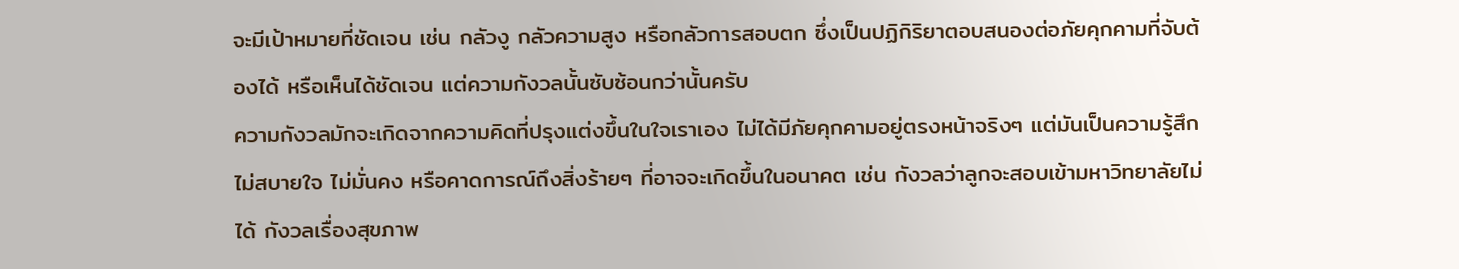จะมีเป้าหมายที่ชัดเจน เช่น กลัวงู กลัวความสูง หรือกลัวการสอบตก ซึ่งเป็นปฏิกิริยาตอบสนองต่อภัยคุกคามที่จับต้องได้ หรือเห็นได้ชัดเจน แต่ความกังวลนั้นซับซ้อนกว่านั้นครับ
ความกังวลมักจะเกิดจากความคิดที่ปรุงแต่งขึ้นในใจเราเอง ไม่ได้มีภัยคุกคามอยู่ตรงหน้าจริงๆ แต่มันเป็นความรู้สึกไม่สบายใจ ไม่มั่นคง หรือคาดการณ์ถึงสิ่งร้ายๆ ที่อาจจะเกิดขึ้นในอนาคต เช่น กังวลว่าลูกจะสอบเข้ามหาวิทยาลัยไม่ได้ กังวลเรื่องสุขภาพ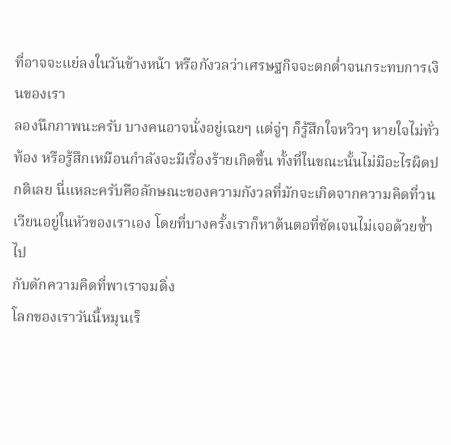ที่อาจจะแย่ลงในวันข้างหน้า หรือกังวลว่าเศรษฐกิจจะตกต่ำจนกระทบการเงินของเรา
ลองนึกภาพนะครับ บางคนอาจนั่งอยู่เฉยๆ แต่จู่ๆ ก็รู้สึกใจหวิวๆ หายใจไม่ทั่วท้อง หรือรู้สึกเหมือนกำลังจะมีเรื่องร้ายเกิดขึ้น ทั้งที่ในขณะนั้นไม่มีอะไรผิดปกติเลย นี่แหละครับคือลักษณะของความกังวลที่มักจะเกิดจากความคิดที่วนเวียนอยู่ในหัวของเราเอง โดยที่บางครั้งเราก็หาต้นตอที่ชัดเจนไม่เจอด้วยซ้ำไป
กับดักความคิดที่พาเราจมดิ่ง
โลกของเราวันนี้หมุนเร็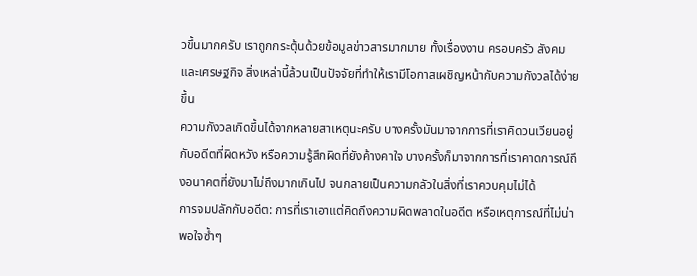วขึ้นมากครับ เราถูกกระตุ้นด้วยข้อมูลข่าวสารมากมาย ทั้งเรื่องงาน ครอบครัว สังคม และเศรษฐกิจ สิ่งเหล่านี้ล้วนเป็นปัจจัยที่ทำให้เรามีโอกาสเผชิญหน้ากับความกังวลได้ง่ายขึ้น
ความกังวลเกิดขึ้นได้จากหลายสาเหตุนะครับ บางครั้งมันมาจากการที่เราคิดวนเวียนอยู่กับอดีตที่ผิดหวัง หรือความรู้สึกผิดที่ยังค้างคาใจ บางครั้งก็มาจากการที่เราคาดการณ์ถึงอนาคตที่ยังมาไม่ถึงมากเกินไป จนกลายเป็นความกลัวในสิ่งที่เราควบคุมไม่ได้
การจมปลักกับอดีต: การที่เราเอาแต่คิดถึงความผิดพลาดในอดีต หรือเหตุการณ์ที่ไม่น่าพอใจซ้ำๆ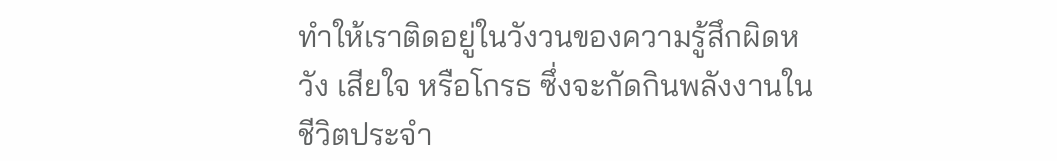ทำให้เราติดอยู่ในวังวนของความรู้สึกผิดหวัง เสียใจ หรือโกรธ ซึ่งจะกัดกินพลังงานในชีวิตประจำ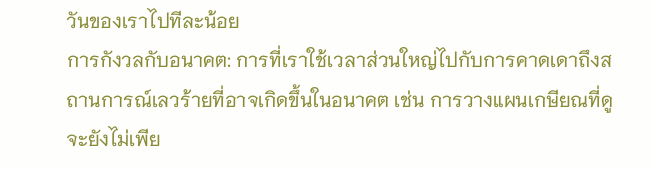วันของเราไปทีละน้อย
การกังวลกับอนาคต: การที่เราใช้เวลาส่วนใหญ่ไปกับการคาดเดาถึงสถานการณ์เลวร้ายที่อาจเกิดขึ้นในอนาคต เช่น การวางแผนเกษียณที่ดูจะยังไม่เพีย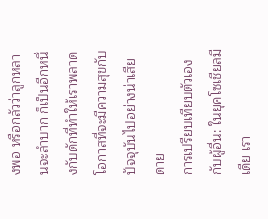งพอ หรือกลัวว่าลูกหลานจะลำบาก ก็เป็นอีกหนึ่งกับดักที่ทำให้เราพลาดโอกาสที่จะมีความสุขกับปัจจุบันไปอย่างน่าเสียดาย
การเปรียบเทียบตัวเองกับผู้อื่น: ในยุคโซเชียลมีเดีย เรา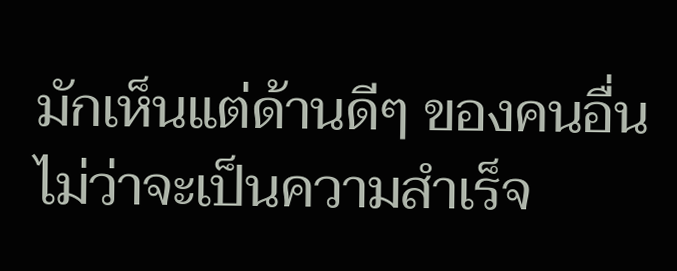มักเห็นแต่ด้านดีๆ ของคนอื่น ไม่ว่าจะเป็นความสำเร็จ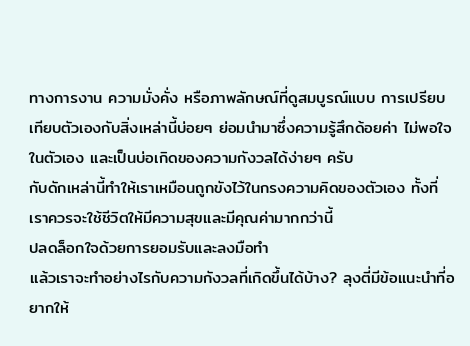ทางการงาน ความมั่งคั่ง หรือภาพลักษณ์ที่ดูสมบูรณ์แบบ การเปรียบเทียบตัวเองกับสิ่งเหล่านี้บ่อยๆ ย่อมนำมาซึ่งความรู้สึกด้อยค่า ไม่พอใจในตัวเอง และเป็นบ่อเกิดของความกังวลได้ง่ายๆ ครับ
กับดักเหล่านี้ทำให้เราเหมือนถูกขังไว้ในกรงความคิดของตัวเอง ทั้งที่เราควรจะใช้ชีวิตให้มีความสุขและมีคุณค่ามากกว่านี้
ปลดล็อกใจด้วยการยอมรับและลงมือทำ
แล้วเราจะทำอย่างไรกับความกังวลที่เกิดขึ้นได้บ้าง? ลุงตี่มีข้อแนะนำที่อยากให้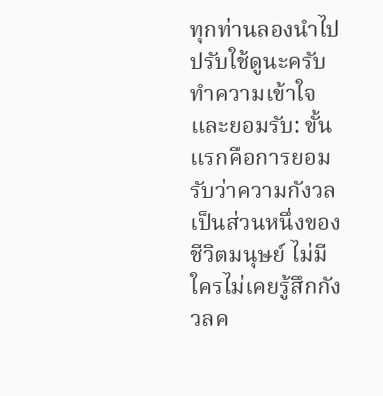ทุกท่านลองนำไปปรับใช้ดูนะครับ
ทำความเข้าใจและยอมรับ: ขั้นแรกคือการยอมรับว่าความกังวลเป็นส่วนหนึ่งของชีวิตมนุษย์ ไม่มีใครไม่เคยรู้สึกกังวลค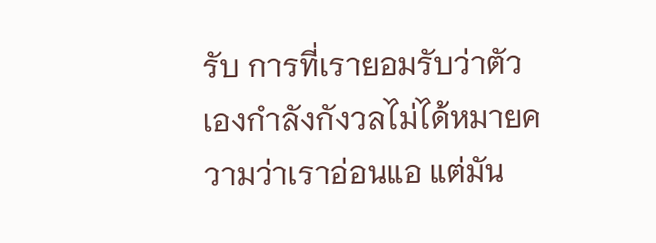รับ การที่เรายอมรับว่าตัวเองกำลังกังวลไม่ได้หมายความว่าเราอ่อนแอ แต่มัน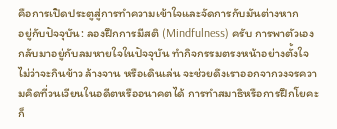คือการเปิดประตูสู่การทำความเข้าใจและจัดการกับมันต่างหาก
อยู่กับปัจจุบัน: ลองฝึกการมีสติ (Mindfulness) ครับ การพาตัวเองกลับมาอยู่กับลมหายใจในปัจจุบัน ทำกิจกรรมตรงหน้าอย่างตั้งใจ ไม่ว่าจะกินข้าว ล้างจาน หรือเดินเล่น จะช่วยดึงเราออกจากวงจรความคิดที่วนเวียนในอดีตหรืออนาคตได้ การทำสมาธิหรือการฝึกโยคะก็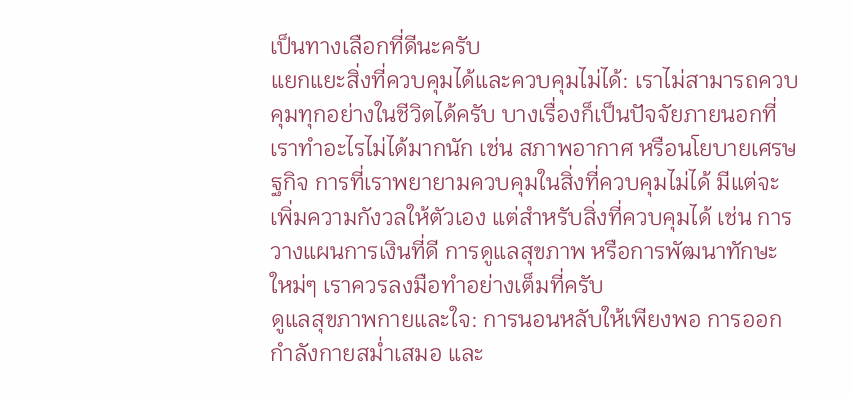เป็นทางเลือกที่ดีนะครับ
แยกแยะสิ่งที่ควบคุมได้และควบคุมไม่ได้: เราไม่สามารถควบคุมทุกอย่างในชีวิตได้ครับ บางเรื่องก็เป็นปัจจัยภายนอกที่เราทำอะไรไม่ได้มากนัก เช่น สภาพอากาศ หรือนโยบายเศรษฐกิจ การที่เราพยายามควบคุมในสิ่งที่ควบคุมไม่ได้ มีแต่จะเพิ่มความกังวลให้ตัวเอง แต่สำหรับสิ่งที่ควบคุมได้ เช่น การวางแผนการเงินที่ดี การดูแลสุขภาพ หรือการพัฒนาทักษะใหม่ๆ เราควรลงมือทำอย่างเต็มที่ครับ
ดูแลสุขภาพกายและใจ: การนอนหลับให้เพียงพอ การออกกำลังกายสม่ำเสมอ และ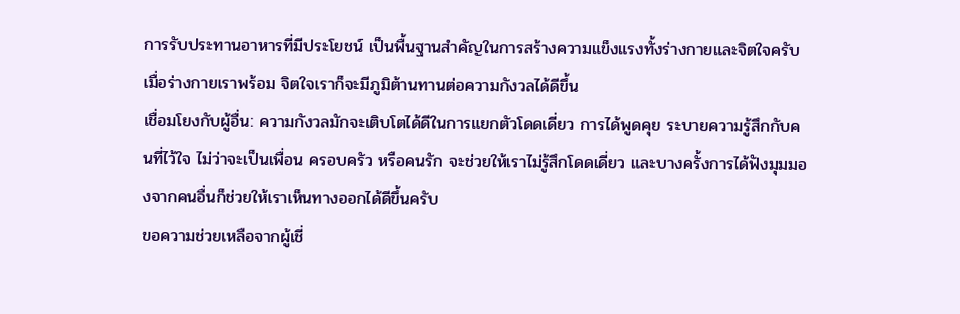การรับประทานอาหารที่มีประโยชน์ เป็นพื้นฐานสำคัญในการสร้างความแข็งแรงทั้งร่างกายและจิตใจครับ เมื่อร่างกายเราพร้อม จิตใจเราก็จะมีภูมิต้านทานต่อความกังวลได้ดีขึ้น
เชื่อมโยงกับผู้อื่น: ความกังวลมักจะเติบโตได้ดีในการแยกตัวโดดเดี่ยว การได้พูดคุย ระบายความรู้สึกกับคนที่ไว้ใจ ไม่ว่าจะเป็นเพื่อน ครอบครัว หรือคนรัก จะช่วยให้เราไม่รู้สึกโดดเดี่ยว และบางครั้งการได้ฟังมุมมองจากคนอื่นก็ช่วยให้เราเห็นทางออกได้ดีขึ้นครับ
ขอความช่วยเหลือจากผู้เชี่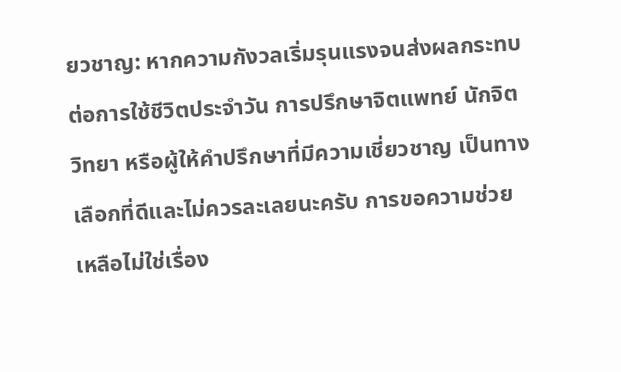ยวชาญ: หากความกังวลเริ่มรุนแรงจนส่งผลกระทบต่อการใช้ชีวิตประจำวัน การปรึกษาจิตแพทย์ นักจิตวิทยา หรือผู้ให้คำปรึกษาที่มีความเชี่ยวชาญ เป็นทางเลือกที่ดีและไม่ควรละเลยนะครับ การขอความช่วยเหลือไม่ใช่เรื่อง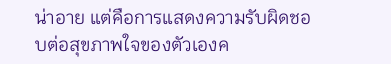น่าอาย แต่คือการแสดงความรับผิดชอบต่อสุขภาพใจของตัวเองค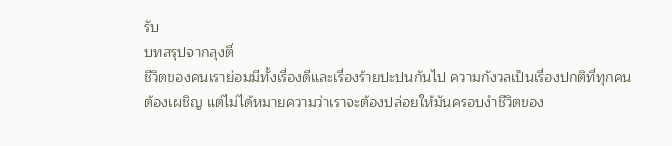รับ
บทสรุปจากลุงตี่
ชีวิตของคนเราย่อมมีทั้งเรื่องดีและเรื่องร้ายปะปนกันไป ความกังวลเป็นเรื่องปกติที่ทุกคนต้องเผชิญ แต่ไม่ได้หมายความว่าเราจะต้องปล่อยให้มันครอบงำชีวิตของ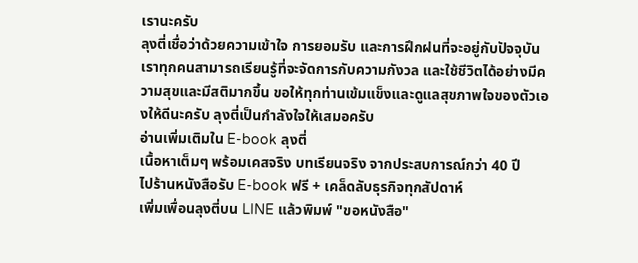เรานะครับ
ลุงตี่เชื่อว่าด้วยความเข้าใจ การยอมรับ และการฝึกฝนที่จะอยู่กับปัจจุบัน เราทุกคนสามารถเรียนรู้ที่จะจัดการกับความกังวล และใช้ชีวิตได้อย่างมีความสุขและมีสติมากขึ้น ขอให้ทุกท่านเข้มแข็งและดูแลสุขภาพใจของตัวเองให้ดีนะครับ ลุงตี่เป็นกำลังใจให้เสมอครับ
อ่านเพิ่มเติมใน E-book ลุงตี่
เนื้อหาเต็มๆ พร้อมเคสจริง บทเรียนจริง จากประสบการณ์กว่า 40 ปี
ไปร้านหนังสือรับ E-book ฟรี + เคล็ดลับธุรกิจทุกสัปดาห์
เพิ่มเพื่อนลุงตี่บน LINE แล้วพิมพ์ "ขอหนังสือ"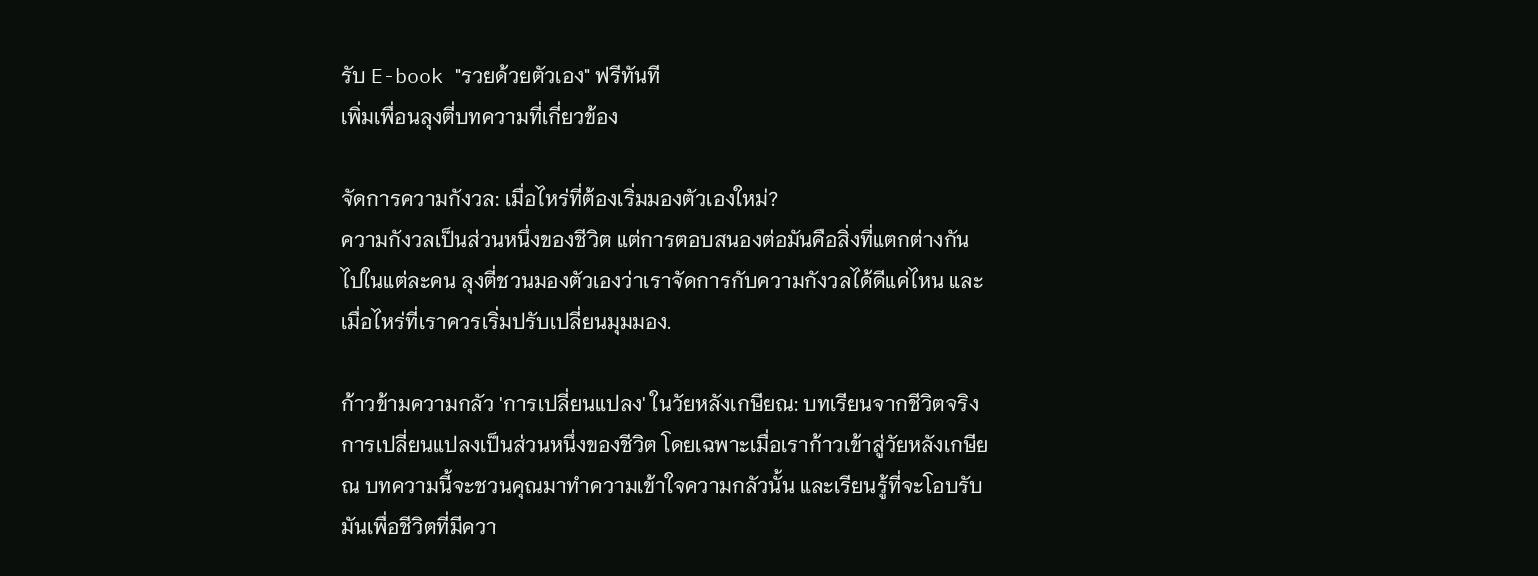รับ E-book "รวยด้วยตัวเอง" ฟรีทันที
เพิ่มเพื่อนลุงตี่บทความที่เกี่ยวข้อง

จัดการความกังวล: เมื่อไหร่ที่ต้องเริ่มมองตัวเองใหม่?
ความกังวลเป็นส่วนหนึ่งของชีวิต แต่การตอบสนองต่อมันคือสิ่งที่แตกต่างกันไปในแต่ละคน ลุงตี่ชวนมองตัวเองว่าเราจัดการกับความกังวลได้ดีแค่ไหน และเมื่อไหร่ที่เราควรเริ่มปรับเปลี่ยนมุมมอง.

ก้าวข้ามความกลัว 'การเปลี่ยนแปลง' ในวัยหลังเกษียณ: บทเรียนจากชีวิตจริง
การเปลี่ยนแปลงเป็นส่วนหนึ่งของชีวิต โดยเฉพาะเมื่อเราก้าวเข้าสู่วัยหลังเกษียณ บทความนี้จะชวนคุณมาทำความเข้าใจความกลัวนั้น และเรียนรู้ที่จะโอบรับมันเพื่อชีวิตที่มีควา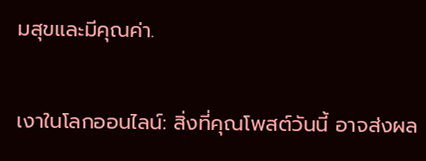มสุขและมีคุณค่า.

เงาในโลกออนไลน์: สิ่งที่คุณโพสต์วันนี้ อาจส่งผล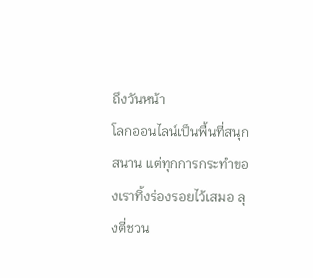ถึงวันหน้า
โลกออนไลน์เป็นพื้นที่สนุกสนาน แต่ทุกการกระทำของเราทิ้งร่องรอยไว้เสมอ ลุงตี่ชวน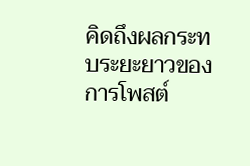คิดถึงผลกระทบระยะยาวของการโพสต์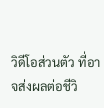วิดีโอส่วนตัว ที่อาจส่งผลต่อชีวิ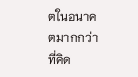ตในอนาคตมากกว่าที่คิด